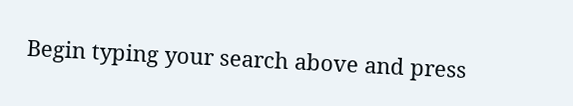Begin typing your search above and press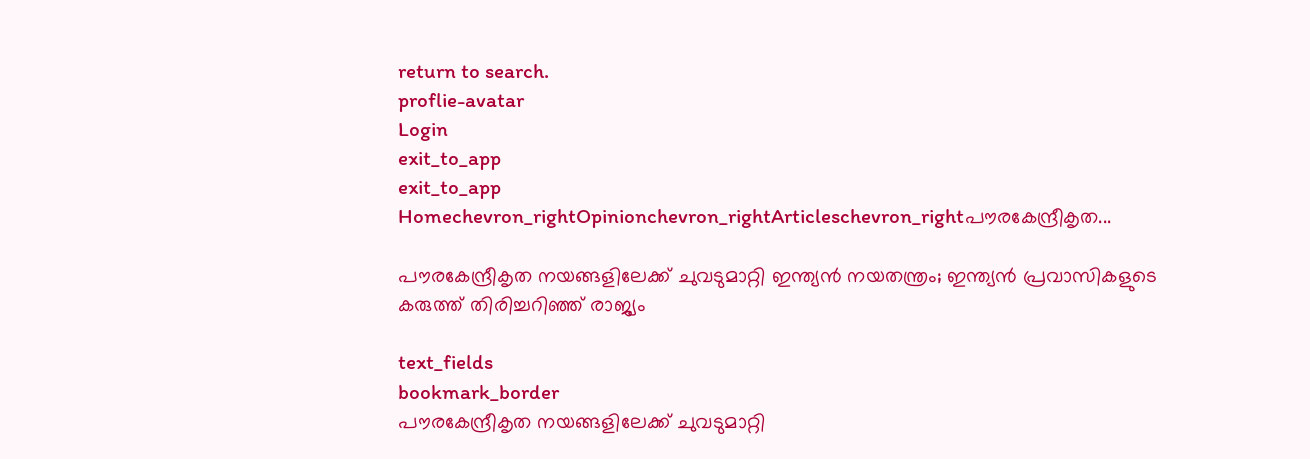return to search.
proflie-avatar
Login
exit_to_app
exit_to_app
Homechevron_rightOpinionchevron_rightArticleschevron_rightപൗരകേന്ദ്രീകൃത...

പൗരകേന്ദ്രീകൃത നയങ്ങളിലേക്ക് ചുവടുമാറ്റി ഇന്ത്യൻ നയതന്ത്രം; ഇന്ത്യൻ പ്രവാസികളുടെ കരുത്ത് തിരിച്ചറിഞ്ഞ് രാജ്യം

text_fields
bookmark_border
പൗരകേന്ദ്രീകൃത നയങ്ങളിലേക്ക് ചുവടുമാറ്റി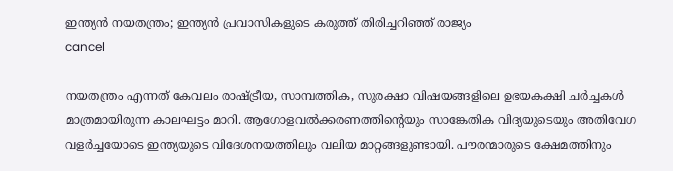ഇന്ത്യൻ നയതന്ത്രം; ഇന്ത്യൻ പ്രവാസികളുടെ കരുത്ത് തിരിച്ചറിഞ്ഞ് രാജ്യം
cancel

നയതന്ത്രം എന്നത് കേവലം രാഷ്ട്രീയ, സാമ്പത്തിക, സുരക്ഷാ വിഷയങ്ങളിലെ ഉഭയകക്ഷി ചർച്ചകൾ മാത്രമായിരുന്ന കാലഘട്ടം മാറി. ആഗോളവൽക്കരണത്തിന്റെയും സാങ്കേതിക വിദ്യയുടെയും അതിവേഗ വളർച്ചയോടെ ഇന്ത്യയുടെ വിദേശനയത്തിലും വലിയ മാറ്റങ്ങളുണ്ടായി. പൗരന്മാരുടെ ക്ഷേമത്തിനും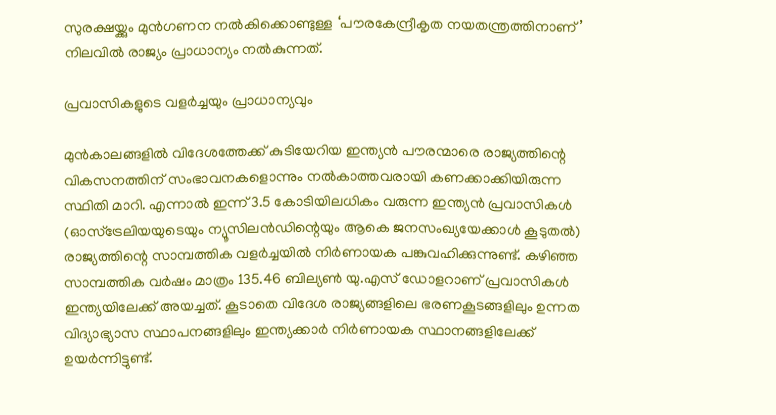സുരക്ഷയ്ക്കും മുൻഗണന നൽകിക്കൊണ്ടുള്ള ‘പൗരകേന്ദ്രീകൃത നയതന്ത്രത്തിനാണ്’ നിലവിൽ രാജ്യം പ്രാധാന്യം നൽകുന്നത്.

പ്രവാസികളുടെ വളർച്ചയും പ്രാധാന്യവും

മുൻകാലങ്ങളിൽ വിദേശത്തേക്ക് കുടിയേറിയ ഇന്ത്യൻ പൗരന്മാരെ രാജ്യത്തിന്റെ വികസനത്തിന് സംഭാവനകളൊന്നും നൽകാത്തവരായി കണക്കാക്കിയിരുന്ന സ്ഥിതി മാറി. എന്നാൽ ഇന്ന് 3.5 കോടിയിലധികം വരുന്ന ഇന്ത്യൻ പ്രവാസികൾ (ഓസ്ട്രേലിയയുടെയും ന്യൂസിലൻഡിന്റെയും ആകെ ജനസംഖ്യയേക്കാൾ കൂടുതൽ) രാജ്യത്തിന്റെ സാമ്പത്തിക വളർച്ചയിൽ നിർണായക പങ്കുവഹിക്കുന്നുണ്ട്. കഴിഞ്ഞ സാമ്പത്തിക വർഷം മാത്രം 135.46 ബില്യൺ യു.എസ് ഡോളറാണ് പ്രവാസികൾ ഇന്ത്യയിലേക്ക് അയച്ചത്. കൂടാതെ വിദേശ രാജ്യങ്ങളിലെ ഭരണകൂടങ്ങളിലും ഉന്നത വിദ്യാഭ്യാസ സ്ഥാപനങ്ങളിലും ഇന്ത്യക്കാർ നിർണായക സ്ഥാനങ്ങളിലേക്ക് ഉയർന്നിട്ടുണ്ട്.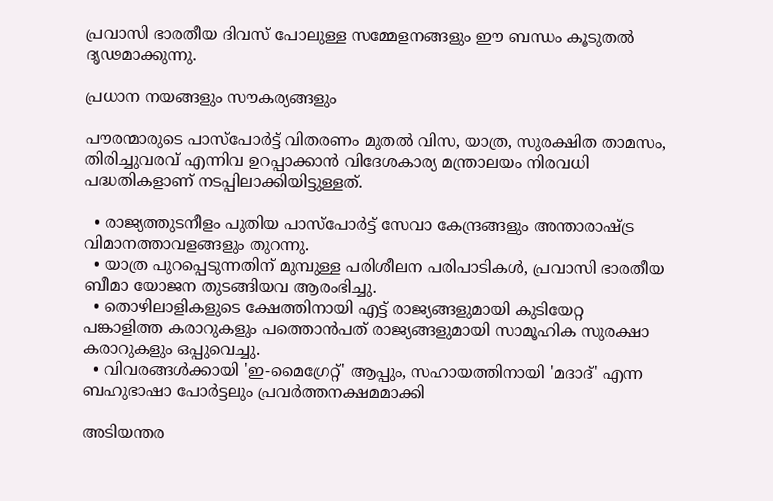പ്രവാസി ഭാരതീയ ദിവസ് പോലുള്ള സമ്മേളനങ്ങളും ഈ ബന്ധം കൂടുതൽ ദൃഢമാക്കുന്നു.

പ്രധാന നയങ്ങളും സൗകര്യങ്ങളും

പൗരന്മാരുടെ പാസ്‌പോർട്ട് വിതരണം മുതൽ വിസ, യാത്ര, സുരക്ഷിത താമസം, തിരിച്ചുവരവ് എന്നിവ ഉറപ്പാക്കാൻ വിദേശകാര്യ മന്ത്രാലയം നിരവധി പദ്ധതികളാണ് നടപ്പിലാക്കിയിട്ടുള്ളത്.

  • രാജ്യത്തുടനീളം പുതിയ പാസ്‌പോർട്ട് സേവാ കേന്ദ്രങ്ങളും അന്താരാഷ്ട്ര വിമാനത്താവളങ്ങളും തുറന്നു.
  • യാത്ര പുറപ്പെടുന്നതിന് മുമ്പുള്ള പരിശീലന പരിപാടികൾ, പ്രവാസി ഭാരതീയ ബീമാ യോജന തുടങ്ങിയവ ആരംഭിച്ചു.
  • തൊഴിലാളികളുടെ ക്ഷേത്തിനായി എട്ട് രാജ്യങ്ങളുമായി കുടിയേറ്റ പങ്കാളിത്ത കരാറുകളും പത്തൊൻപത് രാജ്യങ്ങളുമായി സാമൂഹിക സുരക്ഷാ കരാറുകളും ഒപ്പുവെച്ചു.
  • വിവരങ്ങൾക്കായി 'ഇ-മൈഗ്രേറ്റ്' ആപ്പും, സഹായത്തിനായി 'മദാദ്' എന്ന ബഹുഭാഷാ പോർട്ടലും പ്രവർത്തനക്ഷമമാക്കി

അടിയന്തര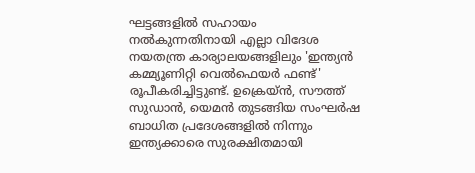ഘട്ടങ്ങളിൽ സഹായം നൽകുന്നതിനായി എല്ലാ വിദേശ നയതന്ത്ര കാര്യാലയങ്ങളിലും 'ഇന്ത്യൻ കമ്മ്യൂണിറ്റി വെൽഫെയർ ഫണ്ട്' രൂപീകരിച്ചിട്ടുണ്ട്. ഉക്രെയ്ൻ, സൗത്ത് സുഡാൻ, യെമൻ തുടങ്ങിയ സംഘർഷ ബാധിത പ്രദേശങ്ങളിൽ നിന്നും ഇന്ത്യക്കാരെ സുരക്ഷിതമായി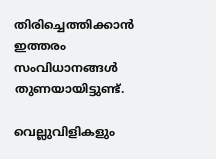തിരിച്ചെത്തിക്കാൻ ഇത്തരം സംവിധാനങ്ങൾ തുണയായിട്ടുണ്ട്.

വെല്ലുവിളികളും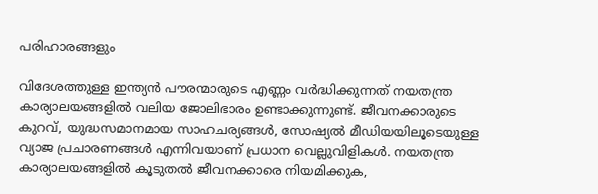പരിഹാരങ്ങളും

വിദേശത്തുള്ള ഇന്ത്യൻ പൗരന്മാരുടെ എണ്ണം വർദ്ധിക്കുന്നത് നയതന്ത്ര കാര്യാലയങ്ങളിൽ വലിയ ജോലിഭാരം ഉണ്ടാക്കുന്നുണ്ട്. ജീവനക്കാരുടെ കുറവ്, യുദ്ധസമാനമായ സാഹചര്യങ്ങൾ, സോഷ്യൽ മീഡിയയിലൂടെയുള്ള വ്യാജ പ്രചാരണങ്ങൾ എന്നിവയാണ് പ്രധാന വെല്ലുവിളികൾ. നയതന്ത്ര കാര്യാലയങ്ങളിൽ കൂടുതൽ ജീവനക്കാരെ നിയമിക്കുക,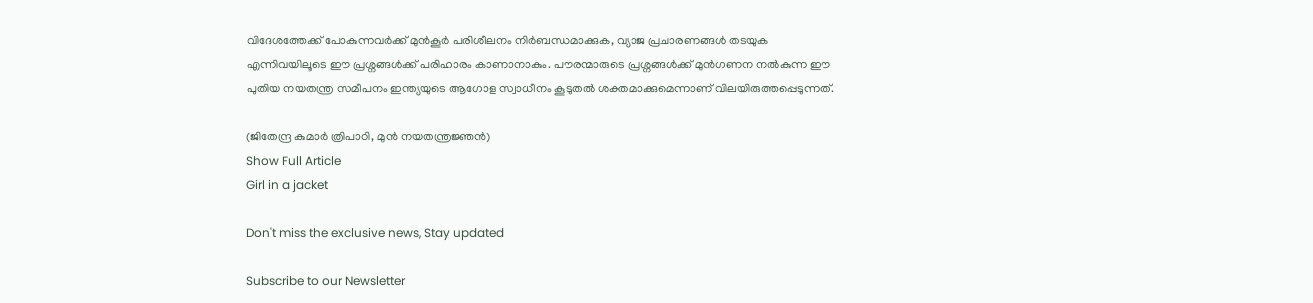വിദേശത്തേക്ക് പോകുന്നവർക്ക് മുൻകൂർ പരിശീലനം നിർബന്ധമാക്കുക, വ്യാജ പ്രചാരണങ്ങൾ തടയുക എന്നിവയിലൂടെ ഈ പ്രശ്നങ്ങൾക്ക് പരിഹാരം കാണാനാകും. പൗരന്മാരുടെ പ്രശ്നങ്ങൾക്ക് മുൻഗണന നൽകുന്ന ഈ പുതിയ നയതന്ത്ര സമീപനം ഇന്ത്യയുടെ ആഗോള സ്വാധീനം കൂടുതൽ ശക്തമാക്കുമെന്നാണ് വിലയിരുത്തപ്പെടുന്നത്.

(ജിതേന്ദ്ര കുമാർ ത്രിപാഠി, മുൻ നയതന്ത്രജ്ഞൻ)
Show Full Article
Girl in a jacket

Don't miss the exclusive news, Stay updated

Subscribe to our Newsletter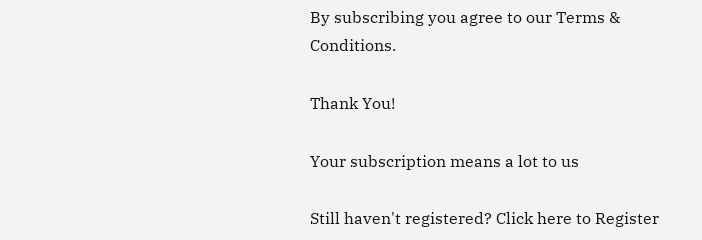By subscribing you agree to our Terms & Conditions.

Thank You!

Your subscription means a lot to us

Still haven't registered? Click here to Register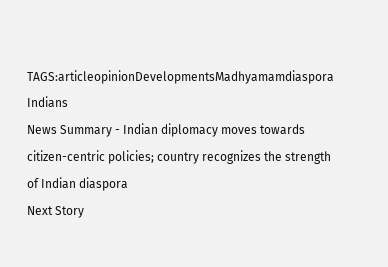TAGS:articleopinionDevelopmentsMadhyamamdiaspora Indians
News Summary - Indian diplomacy moves towards citizen-centric policies; country recognizes the strength of Indian diaspora
Next Story